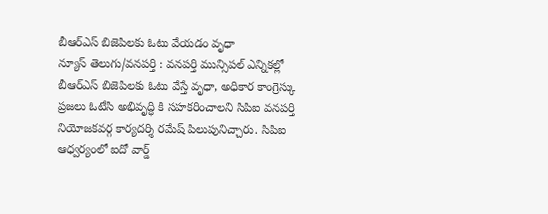బీఆర్ఎస్ బిజెపిలకు ఓటు వేయడం వృధా
న్యూస్ తెలుగు/వనపర్తి : వనపర్తి మున్సిపల్ ఎన్నికల్లో బీఆర్ఎస్ బిజెపిలకు ఓటు వేస్తే వృధా, అధికార కాంగ్రెస్కు ప్రజలు ఓటేసి అభివృద్ధి కి సహకరించాలని సిపిఐ వనపర్తి నియోజకవర్గ కార్యదర్శి రమేష్ పిలుపునిచ్చారు. సిపిఐ ఆధ్వర్యంలో ఐదో వార్డ్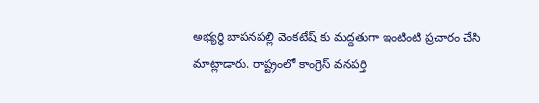అభ్యర్థి బాపనపల్లి వెంకటేష్ కు మద్దతుగా ఇంటింటి ప్రచారం చేసి మాట్లాడారు. రాష్ట్రంలో కాంగ్రెస్ వనపర్తి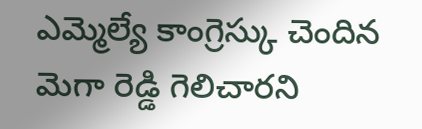ఎమ్మెల్యే కాంగ్రెస్కు చెందిన మెగా రెడ్డి గెలిచారని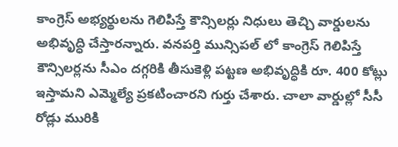కాంగ్రెస్ అభ్యర్థులను గెలిపిస్తే కౌన్సిలర్లు నిధులు తెచ్చి వార్డులను అభివృద్ధి చేస్తారన్నారు. వనపర్తి మున్సిపల్ లో కాంగ్రెస్ గెలిపిస్తే కౌన్సిలర్లను సీఎం దగ్గరికి తీసుకెళ్లి పట్టణ అభివృద్ధికి రూ. 400 కోట్లు ఇస్తామని ఎమ్మెల్యే ప్రకటించారని గుర్తు చేశారు. చాలా వార్డుల్లో సీసీ రోడ్లు మురికి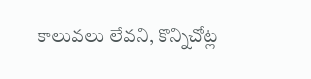కాలువలు లేవని, కొన్నిచోట్ల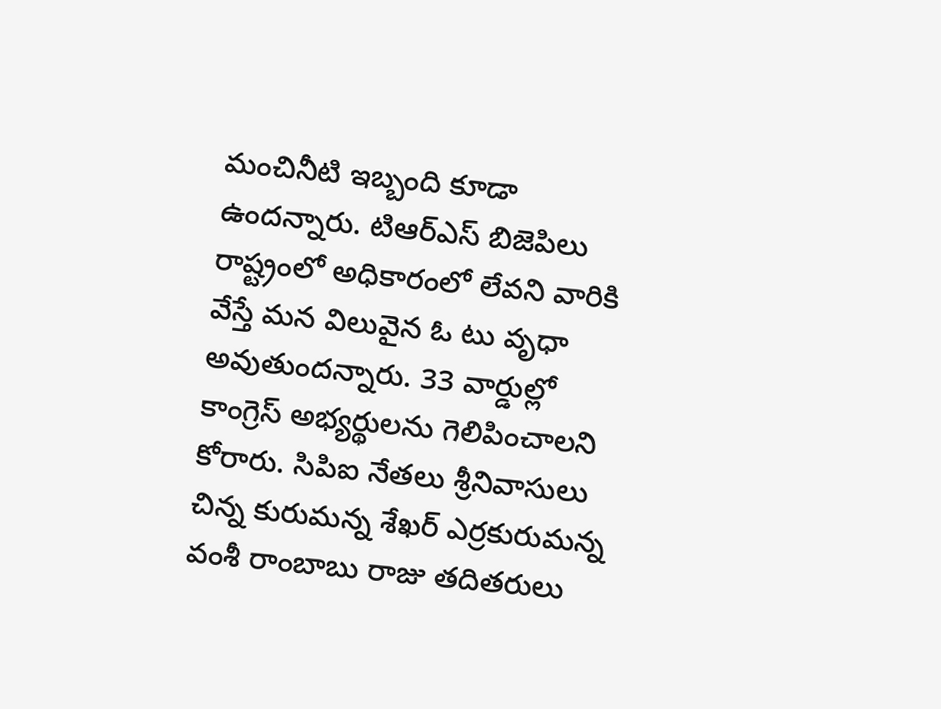మంచినీటి ఇబ్బంది కూడా ఉందన్నారు. టిఆర్ఎస్ బిజెపిలు రాష్ట్రంలో అధికారంలో లేవని వారికి వేస్తే మన విలువైన ఓ టు వృధా అవుతుందన్నారు. 33 వార్డుల్లో కాంగ్రెస్ అభ్యర్థులను గెలిపించాలని కోరారు. సిపిఐ నేతలు శ్రీనివాసులు చిన్న కురుమన్న శేఖర్ ఎర్రకురుమన్న వంశీ రాంబాబు రాజు తదితరులు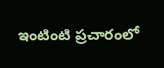ఇంటింటి ప్రచారంలో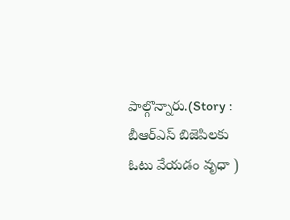పాల్గొన్నారు.(Story : బీఆర్ఎస్ బిజెపిలకు ఓటు వేయడం వృధా )